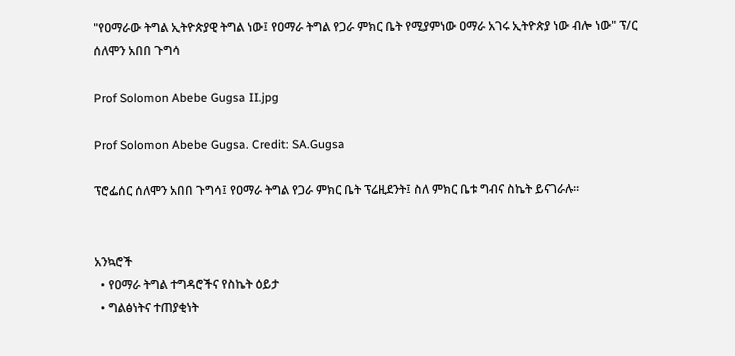"የዐማራው ትግል ኢትዮጵያዊ ትግል ነው፤ የዐማራ ትግል የጋራ ምክር ቤት የሚያምነው ዐማራ አገሩ ኢትዮጵያ ነው ብሎ ነው" ፕ/ር ሰለሞን አበበ ጉግሳ

Prof Solomon Abebe Gugsa II.jpg

Prof Solomon Abebe Gugsa. Credit: SA.Gugsa

ፕሮፌሰር ሰለሞን አበበ ጉግሳ፤ የዐማራ ትግል የጋራ ምክር ቤት ፕሬዚደንት፤ ስለ ምክር ቤቱ ግብና ስኬት ይናገራሉ።


አንኳሮች
  • የዐማራ ትግል ተግዳሮችና የስኬት ዕይታ
  • ግልፅነትና ተጠያቂነት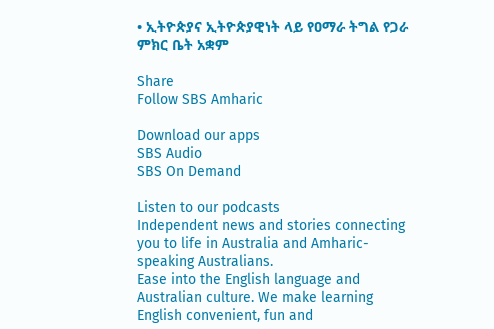• ኢትዮጵያና ኢትዮጵያዊነት ላይ የዐማራ ትግል የጋራ ምክር ቤት አቋም

Share
Follow SBS Amharic

Download our apps
SBS Audio
SBS On Demand

Listen to our podcasts
Independent news and stories connecting you to life in Australia and Amharic-speaking Australians.
Ease into the English language and Australian culture. We make learning English convenient, fun and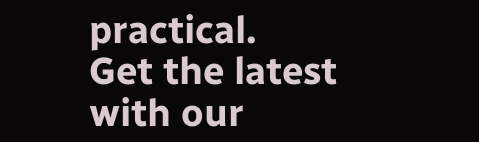practical.
Get the latest with our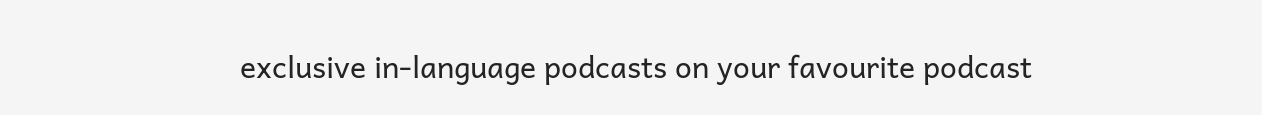exclusive in-language podcasts on your favourite podcast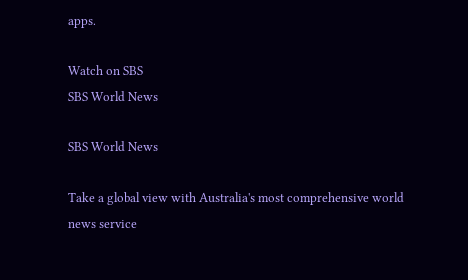apps.

Watch on SBS
SBS World News

SBS World News

Take a global view with Australia's most comprehensive world news service